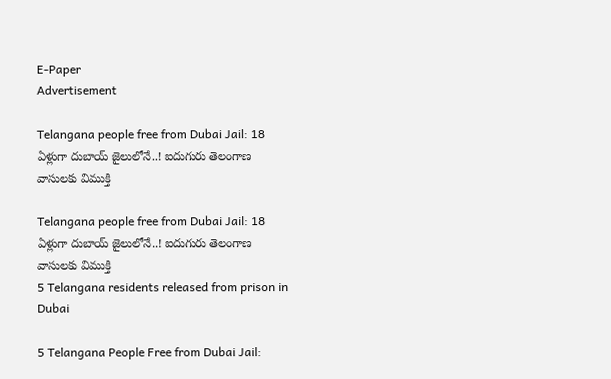E-Paper
Advertisement

Telangana people free from Dubai Jail: 18 ఏళ్లుగా దుబాయ్‌ జైలులోనే..! ఐదుగురు తెలంగాణ వాసులకు విముక్తి

Telangana people free from Dubai Jail: 18 ఏళ్లుగా దుబాయ్‌ జైలులోనే..! ఐదుగురు తెలంగాణ వాసులకు విముక్తి
5 Telangana residents released from prison in Dubai

5 Telangana People Free from Dubai Jail: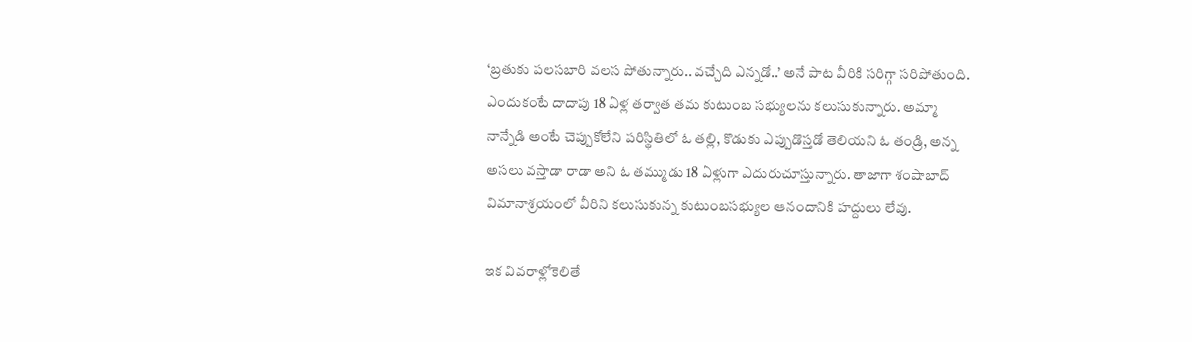‘బ్రతుకు పలసబారి వలస పోతున్నారు.. వచ్చేది ఎన్నడో..’ అనే పాట వీరికి సరిగ్గా సరిపోతుంది. ఎందుకంటే దాదాపు 18 ఏళ్ల తర్వాత తమ కుటుంబ సభ్యులను కలుసుకున్నారు. అమ్మా నాన్నేడి అంటే చెప్పుకోలేని పరిస్థితిలో ఓ తల్లి, కొడుకు ఎప్పుడొస్తడో తెలియని ఓ తండ్రి, అన్న అసలు వస్తాడా రాడా అని ఓ తమ్ముడు 18 ఏళ్లుగా ఎదురుచూస్తున్నారు. తాజాగా శంషాబాద్ విమానాశ్రయంలో వీరిని కలుసుకున్న కుటుంబసభ్యుల ఆనందానికి హద్దులు లేవు.

ఇక వివరాళ్లోకెలితే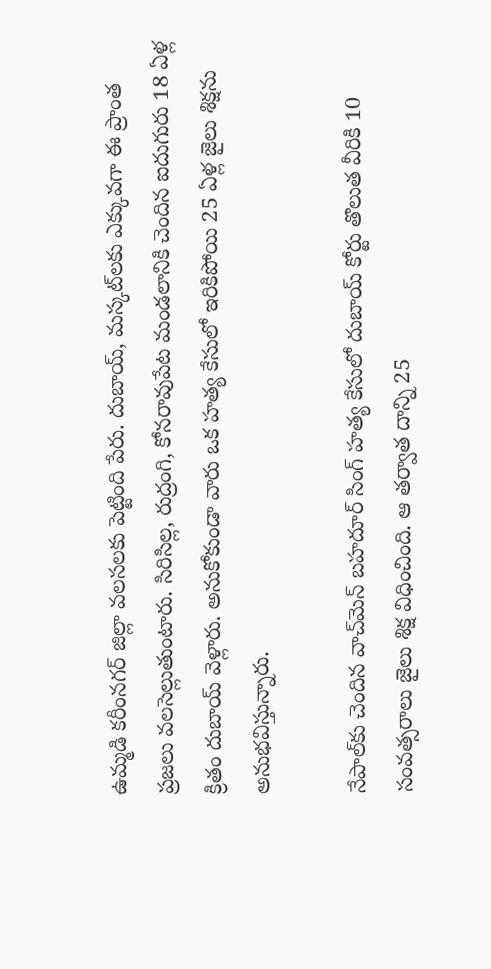ఉమ్మడి కరీంనగర్ జిల్లా వలసలకు పెట్టింది పేరు. దుబాయ్, మస్కట్‌లకు ఎక్కువగా ఈ ప్రాంత ప్రజలు వలసెల్లుతుంటారు. సిరిసిల్ల, రుద్రంగి, కోనరావుపేట మండలానికి చెందిన ఐదుగురు 18 ఏళ్ల క్రితం దుబాయ్ వెళ్లారు. అనుకోకుండా వారు ఒక హత్య కేసులో ఇరికిపోయి 25 ఏళ్ల జైలు శిక్షను అనుభవిస్తున్నారు.

నేపాల్‌కు చెందిన వాచ్‌మెన్ బహదూర్ సింగ్ హత్య కేసులో దుబాయ్ కోర్టు తొలుత వీరికి 10 సంవత్సరాలు జైలు శిక్ష విధించింది. ఆ తర్వాత దాన్ని 25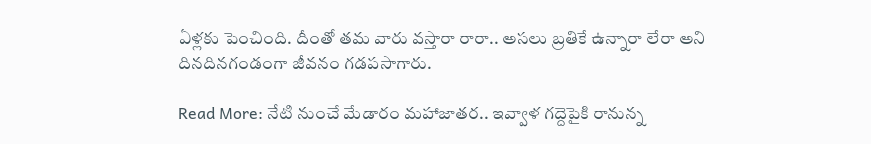ఏళ్లకు పెంచింది. దీంతో తమ వారు వస్తారా రారా.. అసలు బ్రతికే ఉన్నారా లేరా అని దినదినగండంగా జీవనం గడపసాగారు.

Read More: నేటి నుంచే మేడారం మహాజాతర.. ఇవ్వాళ గద్దెపైకి రానున్న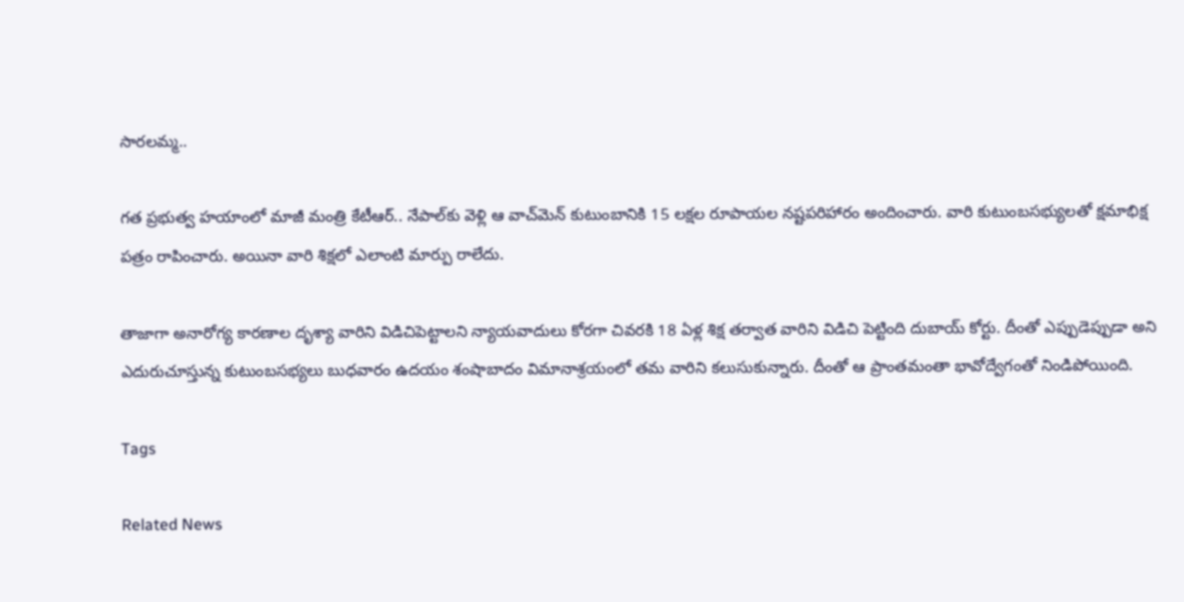సారలమ్మ..

గత ప్రభుత్వ హయాంలో మాజీ మంత్రి కేటీఆర్.. నేపాల్‌కు వెళ్లి ఆ వాచ్‌మెన్ కుటుంబానికి 15 లక్షల రూపాయల నష్టపరిహారం అందించారు. వారి కుటుంబసభ్యులతో క్షమాభిక్ష పత్రం రాపించారు. అయినా వారి శిక్షలో ఎలాంటి మార్పు రాలేదు.

తాజాగా అనారోగ్య కారణాల దృశ్యా వారిని విడిచిపెట్టాలని న్యాయవాదులు కోరగా చివరకి 18 ఏళ్ల శిక్ష తర్వాత వారిని విడిచి పెట్టింది దుబాయ్ కోర్టు. దీంతో ఎప్పుడెప్పుడా అని ఎదురుచూస్తున్న కుటుంబసభ్యలు బుధవారం ఉదయం శంషాబాదం విమానాశ్రయంలో తమ వారిని కలుసుకున్నారు. దీంతో ఆ ప్రాంతమంతా భావోద్వేగంతో నిండిపోయింది.

Tags

Related News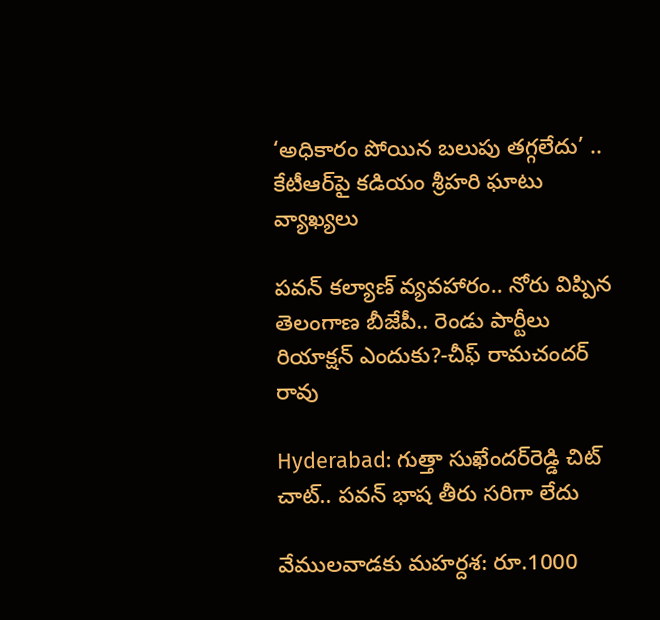‘అధికారం పోయిన బలుపు తగ్గలేదు’ .. కేటీఆర్‌పై కడియం శ్రీహరి ఘాటు వ్యాఖ్యలు

పవన్ కల్యాణ్ వ్యవహారం.. నోరు విప్పిన తెలంగాణ బీజేపీ.. రెండు పార్టీలు రియాక్షన్ ఎందుకు?-చీఫ్ రామచందర్ రావు

Hyderabad: గుత్తా సుఖేందర్‌రెడ్డి చిట్ చాట్.. పవన్ భాష తీరు సరిగా లేదు

వేములవాడకు మహర్దశ: రూ.1000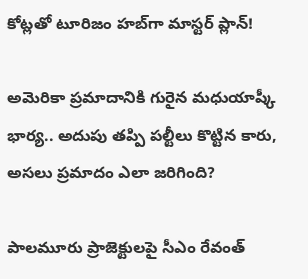కోట్లతో టూరిజం హబ్‌గా మాస్టర్ ప్లాన్!

అమెరికా ప్రమాదానికి గురైన మధుయాష్కీ భార్య.. అదుపు తప్పి పల్టీలు కొట్టిన కారు, అసలు ప్రమాదం ఎలా జరిగింది?

పాలమూరు ప్రాజెక్టులపై సీఎం రేవంత్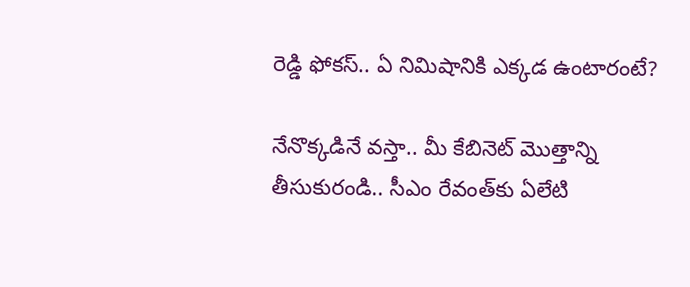రెడ్డి ఫోకస్.. ఏ నిమిషానికి ఎక్కడ ఉంటారంటే?

నేనొక్కడినే వస్తా.. మీ కేబినెట్ మొత్తాన్ని తీసుకురండి.. సీఎం రేవంత్‌కు ఏలేటి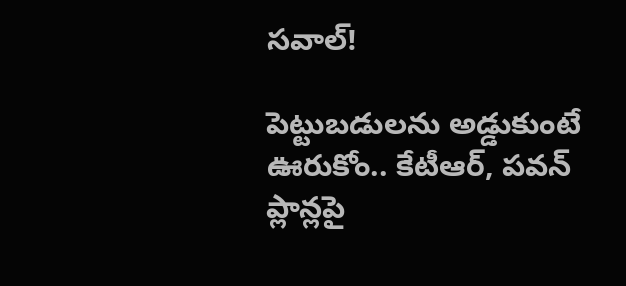సవాల్!

పెట్టుబడులను అడ్డుకుంటే ఊరుకోం.. కేటీఆర్, పవన్ ప్లాన్లపై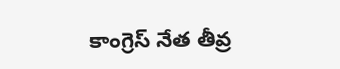కాంగ్రెస్ నేత తీవ్ర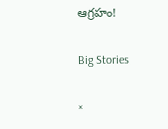ఆగ్రహం!

Big Stories

×